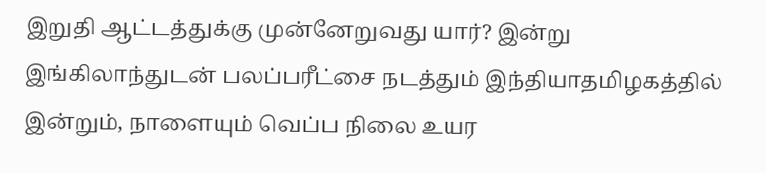இறுதி ஆட்டத்துக்கு முன்னேறுவது யார்? இன்று இங்கிலாந்துடன் பலப்பரீட்சை நடத்தும் இந்தியாதமிழகத்தில் இன்றும், நாளையும் வெப்ப நிலை உயர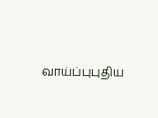வாய்ப்புபுதிய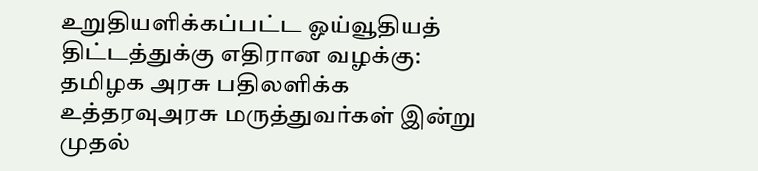உறுதியளிக்கப்பட்ட ஓய்வூதியத் திட்டத்துக்கு எதிரான வழக்கு: தமிழக அரசு பதிலளிக்க உத்தரவுஅரசு மருத்துவர்கள் இன்று முதல்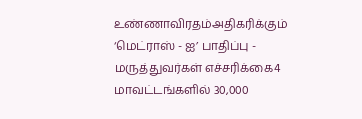உண்ணாவிரதம்அதிகரிக்கும் ‘மெட்ராஸ் - ஐ’ பாதிப்பு - மருத்துவர்கள் எச்சரிக்கை4 மாவட்டங்களில் 30,000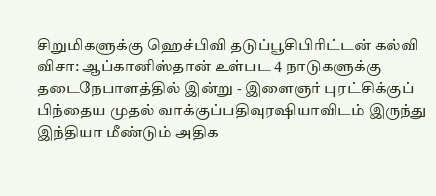சிறுமிகளுக்கு ஹெச்பிவி தடுப்பூசிபிரிட்டன் கல்வி விசா: ஆப்கானிஸ்தான் உள்பட 4 நாடுகளுக்கு தடைநேபாளத்தில் இன்று - இளைஞர் புரட்சிக்குப் பிந்தைய முதல் வாக்குப்பதிவுரஷியாவிடம் இருந்து இந்தியா மீண்டும் அதிக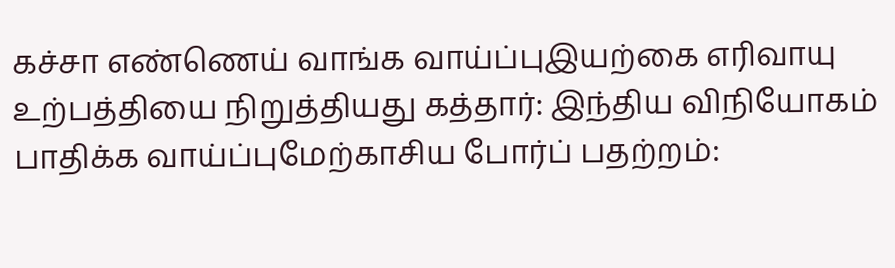கச்சா எண்ணெய் வாங்க வாய்ப்புஇயற்கை எரிவாயு உற்பத்தியை நிறுத்தியது கத்தார்: இந்திய விநியோகம் பாதிக்க வாய்ப்புமேற்காசிய போர்ப் பதற்றம்: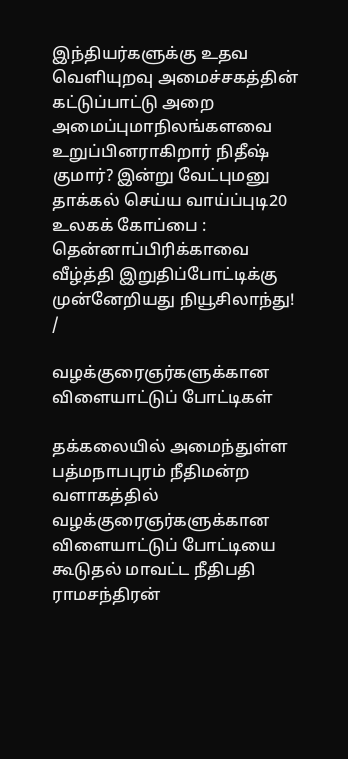இந்தியர்களுக்கு உதவ வெளியுறவு அமைச்சகத்தின் கட்டுப்பாட்டு அறை அமைப்புமாநிலங்களவை உறுப்பினராகிறார் நிதீஷ் குமார்? இன்று வேட்புமனு தாக்கல் செய்ய வாய்ப்புடி20 உலகக் கோப்பை : தென்னாப்பிரிக்காவை வீழ்த்தி இறுதிப்போட்டிக்கு முன்னேறியது நியூசிலாந்து!
/

வழக்குரைஞர்களுக்கான விளையாட்டுப் போட்டிகள்

தக்கலையில் அமைந்துள்ள பத்மநாபபுரம் நீதிமன்ற வளாகத்தில் வழக்குரைஞர்களுக்கான விளையாட்டுப் போட்டியை கூடுதல் மாவட்ட நீதிபதி ராமசந்திரன்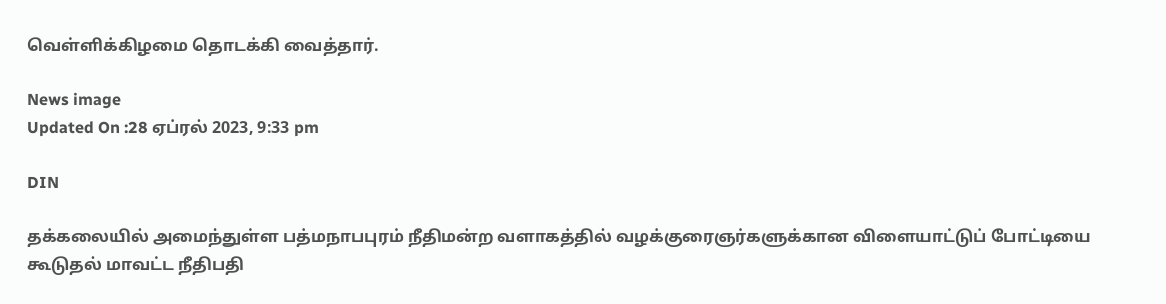வெள்ளிக்கிழமை தொடக்கி வைத்தார்.

News image
Updated On :28 ஏப்ரல் 2023, 9:33 pm

DIN

தக்கலையில் அமைந்துள்ள பத்மநாபபுரம் நீதிமன்ற வளாகத்தில் வழக்குரைஞர்களுக்கான விளையாட்டுப் போட்டியை கூடுதல் மாவட்ட நீதிபதி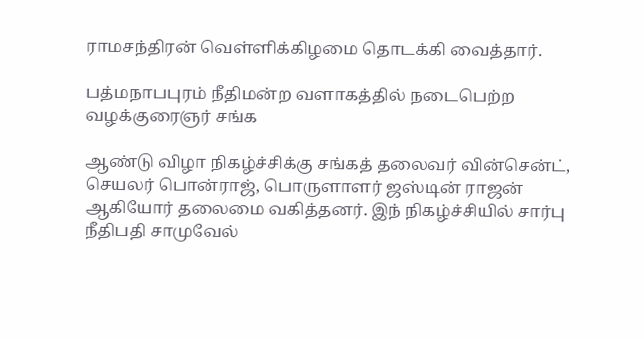ராமசந்திரன் வெள்ளிக்கிழமை தொடக்கி வைத்தார்.

பத்மநாபபுரம் நீதிமன்ற வளாகத்தில் நடைபெற்ற வழக்குரைஞர் சங்க

ஆண்டு விழா நிகழ்ச்சிக்கு சங்கத் தலைவர் வின்சென்ட், செயலர் பொன்ராஜ், பொருளாளர் ஜஸ்டின் ராஜன் ஆகியோர் தலைமை வகித்தனர். இந் நிகழ்ச்சியில் சார்பு நீதிபதி சாமுவேல்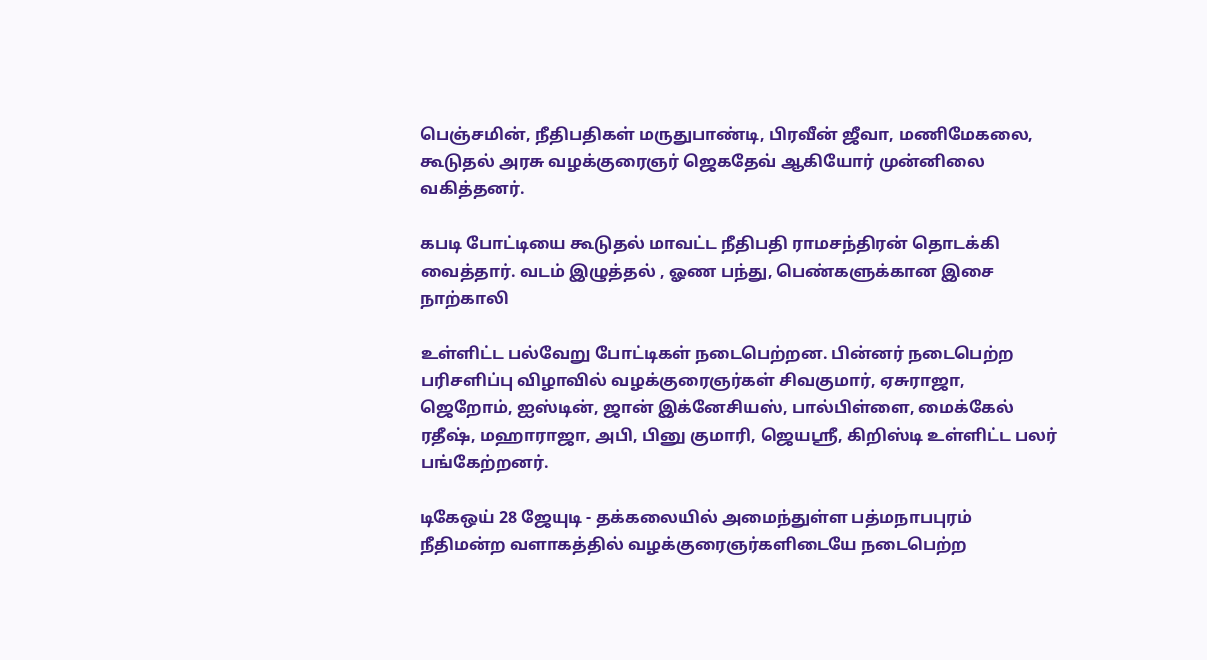பெஞ்சமின், நீதிபதிகள் மருதுபாண்டி, பிரவீன் ஜீவா, மணிமேகலை, கூடுதல் அரசு வழக்குரைஞர் ஜெகதேவ் ஆகியோர் முன்னிலை வகித்தனர்.

கபடி போட்டியை கூடுதல் மாவட்ட நீதிபதி ராமசந்திரன் தொடக்கி வைத்தார். வடம் இழுத்தல் , ஓண பந்து, பெண்களுக்கான இசை நாற்காலி

உள்ளிட்ட பல்வேறு போட்டிகள் நடைபெற்றன. பின்னர் நடைபெற்ற பரிசளிப்பு விழாவில் வழக்குரைஞர்கள் சிவகுமார், ஏசுராஜா, ஜெறோம், ஐஸ்டின், ஜான் இக்னேசியஸ், பால்பிள்ளை, மைக்கேல் ரதீஷ், மஹாராஜா, அபி, பினு குமாரி, ஜெயஸ்ரீ, கிறிஸ்டி உள்ளிட்ட பலர் பங்கேற்றனர்.

டிகேஒய் 28 ஜேயுடி - தக்கலையில் அமைந்துள்ள பத்மநாபபுரம் நீதிமன்ற வளாகத்தில் வழக்குரைஞர்களிடையே நடைபெற்ற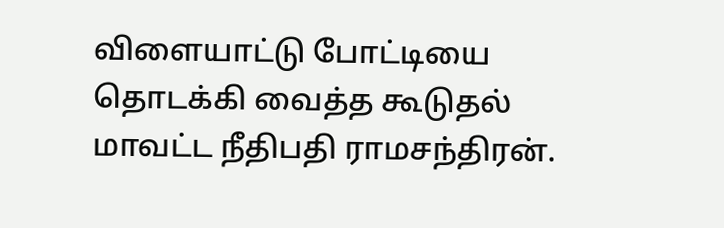விளையாட்டு போட்டியை தொடக்கி வைத்த கூடுதல் மாவட்ட நீதிபதி ராமசந்திரன்.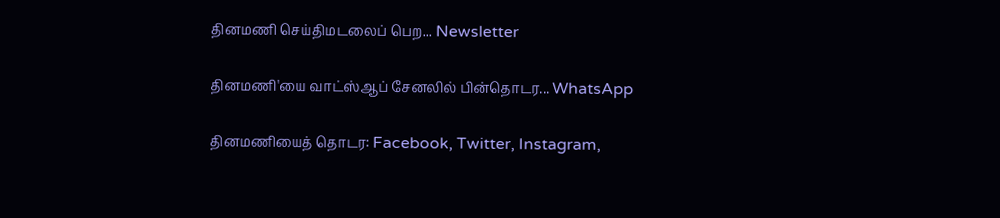தினமணி செய்திமடலைப் பெற... Newsletter

தினமணி'யை வாட்ஸ்ஆப் சேனலில் பின்தொடர... WhatsApp

தினமணியைத் தொடர: Facebook, Twitter, Instagram,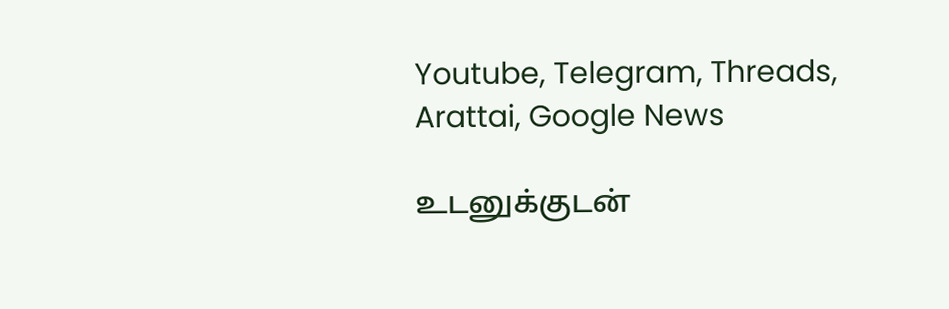Youtube, Telegram, Threads, Arattai, Google News

உடனுக்குடன்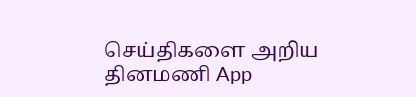செய்திகளை அறிய தினமணி App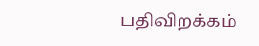பதிவிறக்கம்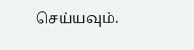செய்யவும்.